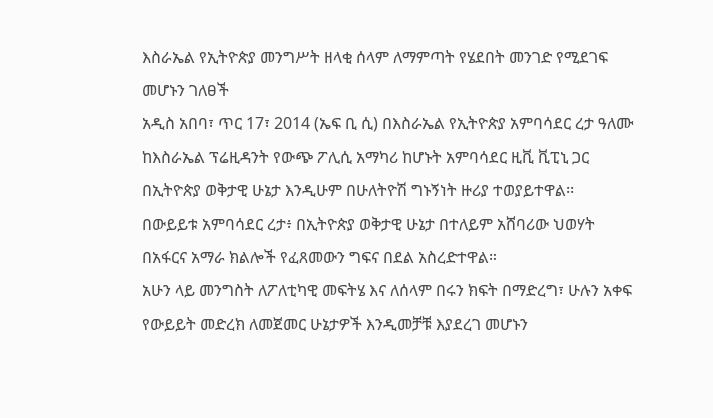እስራኤል የኢትዮጵያ መንግሥት ዘላቂ ሰላም ለማምጣት የሄደበት መንገድ የሚደገፍ መሆኑን ገለፀች
አዲስ አበባ፣ ጥር 17፣ 2014 (ኤፍ ቢ ሲ) በእስራኤል የኢትዮጵያ አምባሳደር ረታ ዓለሙ ከእስራኤል ፕሬዚዳንት የውጭ ፖሊሲ አማካሪ ከሆኑት አምባሳደር ዚቪ ቪፒኒ ጋር በኢትዮጵያ ወቅታዊ ሁኔታ እንዲሁም በሁለትዮሽ ግኑኝነት ዙሪያ ተወያይተዋል፡፡
በውይይቱ አምባሳደር ረታ፥ በኢትዮጵያ ወቅታዊ ሁኔታ በተለይም አሸባሪው ህወሃት በአፋርና አማራ ክልሎች የፈጸመውን ግፍና በደል አስረድተዋል።
አሁን ላይ መንግስት ለፖለቲካዊ መፍትሄ እና ለሰላም በሩን ክፍት በማድረግ፣ ሁሉን አቀፍ የውይይት መድረክ ለመጀመር ሁኔታዎች እንዲመቻቹ እያደረገ መሆኑን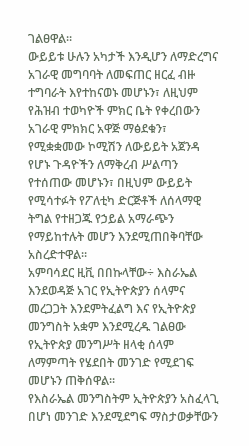ገልፀዋል።
ውይይቱ ሁሉን አካታች እንዲሆን ለማድረግና አገራዊ መግባባት ለመፍጠር ዘርፈ ብዙ ተግባራት እየተከናወኑ መሆኑን፣ ለዚህም የሕዝብ ተወካዮች ምክር ቤት የቀረበውን አገራዊ ምክክር አዋጅ ማፅደቁን፣ የሚቋቋመው ኮሚሽን ለውይይት አጀንዳ የሆኑ ጉዳዮችን ለማቅረብ ሥልጣን የተሰጠው መሆኑን፣ በዚህም ውይይት የሚሳተፉት የፖለቲካ ድርጅቶች ለሰላማዊ ትግል የተዘጋጁ የኃይል አማራጭን የማይከተሉት መሆን እንደሚጠበቅባቸው አስረድተዋል።
አምባሳደር ዚቪ በበኩላቸው÷ እስራኤል እንደወዳጅ አገር የኢትዮጵያን ሰላምና መረጋጋት እንደምትፈልግ እና የኢትዮጵያ መንግስት አቋም እንደሚረዱ ገልፀው የኢትዮጵያ መንግሥት ዘላቂ ሰላም ለማምጣት የሄደበት መንገድ የሚደገፍ መሆኑን ጠቅሰዋል፡፡
የእስራኤል መንግስትም ኢትዮጵያን አስፈላጊ በሆነ መንገድ እንደሚደግፍ ማስታወቃቸውን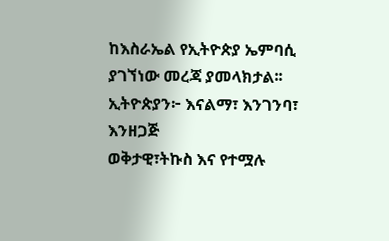ከእስራኤል የኢትዮጵያ ኤምባሲ ያገኘነው መረጃ ያመላክታል፡፡
ኢትዮጵያን፦ እናልማ፣ እንገንባ፣ እንዘጋጅ
ወቅታዊ፣ትኩስ እና የተሟሉ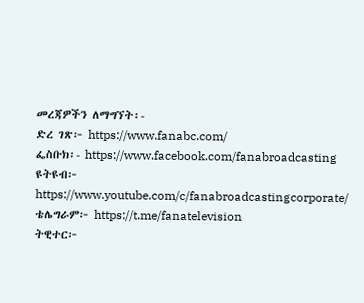መረጃዎችን ለማግኘት፡-
ድረ ገጽ፦ https://www.fanabc.com/
ፌስቡክ፡- https://www.facebook.com/fanabroadcasting
ዩትዩብ፦ https://www.youtube.com/c/fanabroadcastingcorporate/
ቴሌግራም፦ https://t.me/fanatelevision
ትዊተር፦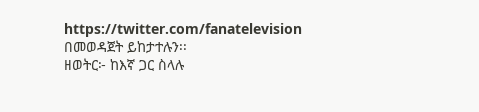https://twitter.com/fanatelevision በመወዳጀት ይከታተሉን፡፡
ዘወትር፦ ከእኛ ጋር ስላሉ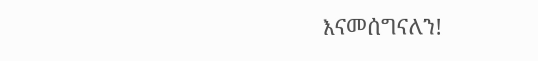እናመሰግናለን!